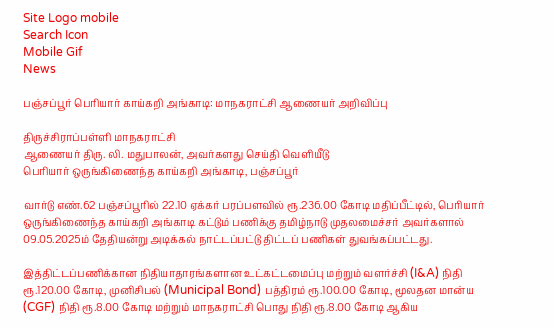Site Logo mobile
Search Icon
Mobile Gif
News

பஞ்சப்பூர் பெரியார் காய்கறி அங்காடி: மாநகராட்சி ஆணையர் அறிவிப்பு

திருச்சிராப்பள்ளி மாநகராட்சி
ஆணையர் திரு. லி. மதுபாலன், அவர்களது செய்தி வெளியீடு
பெரியார் ஒருங்கிணைந்த காய்கறி அங்காடி, பஞ்சப்பூர்

வார்டு எண்.62 பஞ்சப்பூரில் 22.10 ஏக்கர் பரப்பளவில் ரூ.236.00 கோடி மதிப்பீட்டில், பெரியார் ஒருங்கிணைந்த காய்கறி அங்காடி கட்டும் பணிக்கு தமிழ்நாடு முதலமைச்சர் அவர்களால் 09.05.2025ம் தேதியன்று அடிக்கல் நாட்டப்பட்டு திட்டப் பணிகள் துவங்கப்பட்டது.

இத்திட்டப்பணிக்கான நிதியாதாரங்களான உட்கட்டமைப்பு மற்றும் வளர்ச்சி (I&A) நிதி ரூ.120.00 கோடி, முனிசிபல் (Municipal Bond) பத்திரம் ரூ.100.00 கோடி, மூலதன மான்ய (CGF) நிதி ரூ.8.00 கோடி மற்றும் மாநகராட்சி பொது நிதி ரூ.8.00 கோடி ஆகிய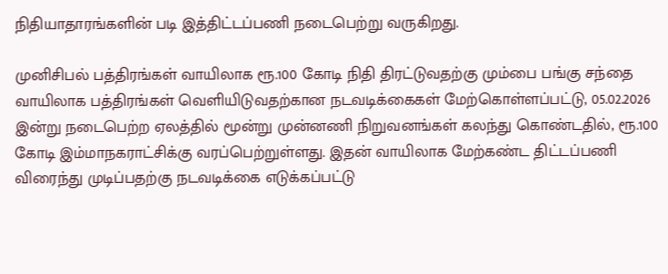நிதியாதாரங்களின் படி இத்திட்டப்பணி நடைபெற்று வருகிறது.

முனிசிபல் பத்திரங்கள் வாயிலாக ரூ.100 கோடி நிதி திரட்டுவதற்கு மும்பை பங்கு சந்தை வாயிலாக பத்திரங்கள் வெளியிடுவதற்கான நடவடிக்கைகள் மேற்கொள்ளப்பட்டு, 05.02.2026 இன்று நடைபெற்ற ஏலத்தில் மூன்று முன்னணி நிறுவனங்கள் கலந்து கொண்டதில், ரூ.100 கோடி இம்மாநகராட்சிக்கு வரப்பெற்றுள்ளது. இதன் வாயிலாக மேற்கண்ட திட்டப்பணி விரைந்து முடிப்பதற்கு நடவடிக்கை எடுக்கப்பட்டு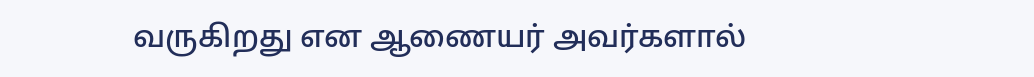வருகிறது என ஆணையர் அவர்களால்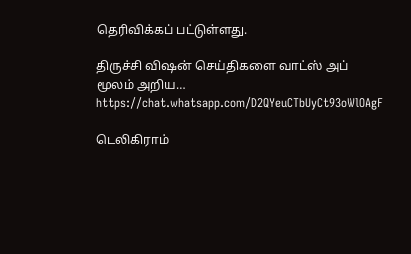தெரிவிக்கப் பட்டுள்ளது.

திருச்சி விஷன் செய்திகளை வாட்ஸ் அப் மூலம் அறிய…
https://chat.whatsapp.com/D2QYeuCTbUyCt93oWlOAgF

டெலிகிராம்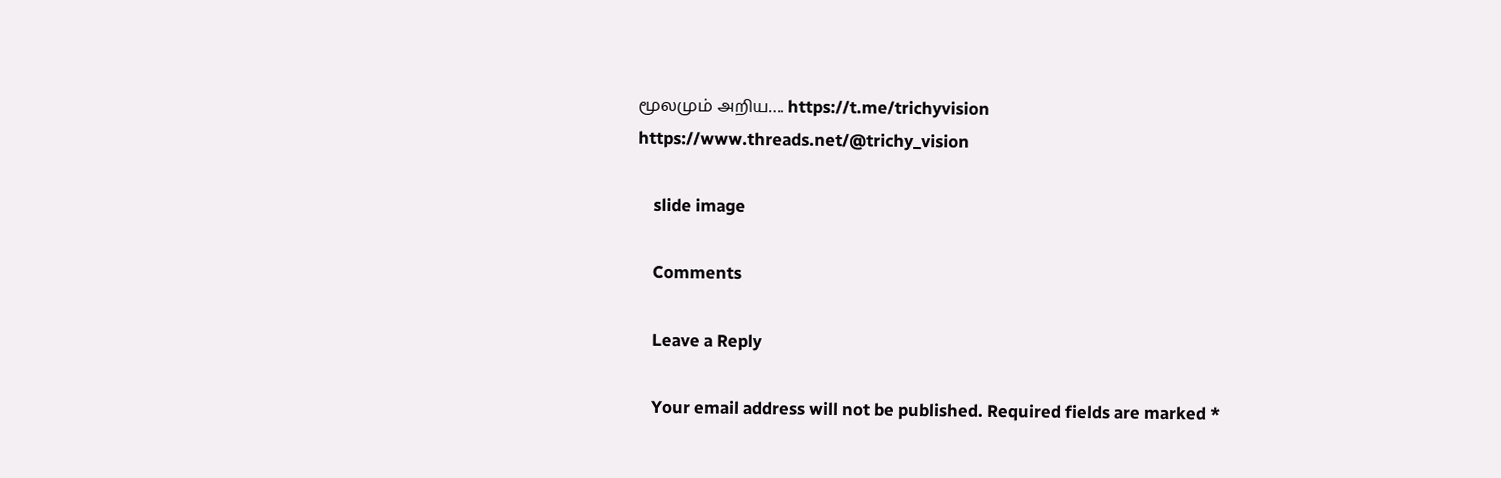மூலமும் அறிய…. https://t.me/trichyvision
https://www.threads.net/@trichy_vision

    slide image

    Comments

    Leave a Reply

    Your email address will not be published. Required fields are marked *